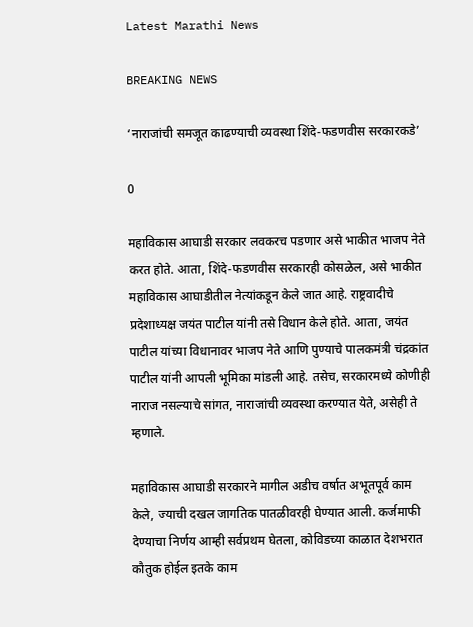Latest Marathi News

BREAKING NEWS

‘नाराजांची समजूत काढण्याची व्यवस्था शिंदे-फडणवीस सरकारकडे’

0

महाविकास आघाडी सरकार लवकरच पडणार असे भाकीत भाजप नेते करत होते. आता, शिंदे-फडणवीस सरकारही कोसळेल, असे भाकीत महाविकास आघाडीतील नेत्यांकडून केले जात आहे. राष्ट्रवादीचे प्रदेशाध्यक्ष जयंत पाटील यांनी तसे विधान केले होते. आता, जयंत पाटील यांच्या विधानावर भाजप नेते आणि पुण्याचे पालकमंत्री चंद्रकांत पाटील यांनी आपली भूमिका मांडली आहे. तसेच, सरकारमध्ये कोणीही नाराज नसल्याचे सांगत, नाराजांची व्यवस्था करण्यात येते, असेही ते म्हणाले.

महाविकास आघाडी सरकारने मागील अडीच वर्षात अभूतपूर्व काम केले, ज्याची दखल जागतिक पातळीवरही घेण्यात आली. कर्जमाफी देण्याचा निर्णय आम्ही सर्वप्रथम घेतला, कोविडच्या काळात देशभरात कौतुक होईल इतके काम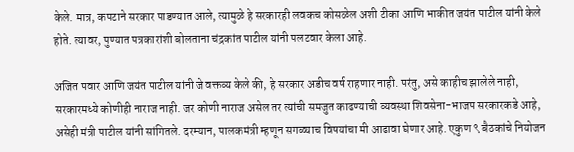केले. मात्र, कपटाने सरकार पाडण्यात आले, त्यामुळे हे सरकारही लवकच कोसळेल अशी टीका आणि भाकीत जयंत पाटील यांनी केले होते. त्यावर, पुण्यात पत्रकारांशी बोलताना चंद्रकांत पाटील यांनी पलटवार केला आहे.

अजित पवार आणि जयंत पाटील यांनी जे वक्तव्य केले की, हे सरकार अडीच वर्ष राहणार नाही. परंतु, असे काहीच झालेले नाही, सरकारमध्ये कोणीही नाराज नाही. जर कोणी नाराज असेल तर त्यांची समजुत काढण्याची व्यवस्था शिवसेना-भाजप सरकारकडे आहे, असेही मंत्री पाटील यांनी सांगितले. दरम्यान, पालकमंत्री म्हणून सगळ्याच विषयांचा मी आढावा घेणार आहे. एकुण ९ बैठकांचे नियोजन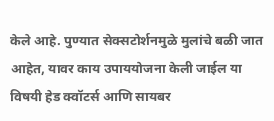केले आहे. पुण्यात सेक्सटोर्शनमुळे मुलांचे बळी जात आहेत, यावर काय उपाययोजना केली जाईल या विषयी हेड क्वॉटर्स आणि सायबर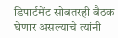डिपार्टमेंट सोबतरही बैठक घेणार असल्याचे त्यांनी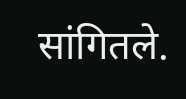सांगितले.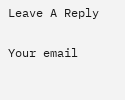Leave A Reply

Your email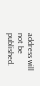address will not be published.